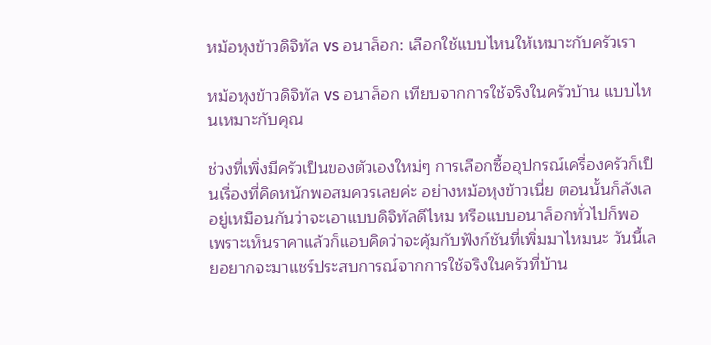หม้อหุงข้าวดิจิทัล vs อนาล็อก: เลือกใช้แบบไหนให้เหมาะกับครัวเรา

หม้อหุงข้าวดิจิทัล vs อนาล็อก เทียบจากการใช้จริงในครัวบ้าน แบบไหนเหมาะกับคุณ

ช่วงที่เพิ่งมีครัวเป็นของตัวเองใหม่ๆ การเลือกซื้ออุปกรณ์เครื่องครัวก็เป็นเรื่องที่คิดหนักพอสมควรเลยค่ะ อย่างหม้อหุงข้าวเนี่ย ตอนนั้นก็ลังเลอยู่เหมือนกันว่าจะเอาแบบดิจิทัลดีไหม หรือแบบอนาล็อกทั่วไปก็พอ เพราะเห็นราคาแล้วก็แอบคิดว่าจะคุ้มกับฟังก์ชันที่เพิ่มมาไหมนะ วันนี้เลยอยากจะมาแชร์ประสบการณ์จากการใช้จริงในครัวที่บ้าน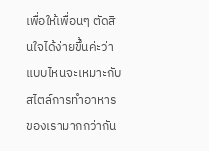เพื่อให้เพื่อนๆ ตัดสินใจได้ง่ายขึ้นค่ะว่าแบบไหนจะเหมาะกับสไตล์การทำอาหารของเรามากกว่ากัน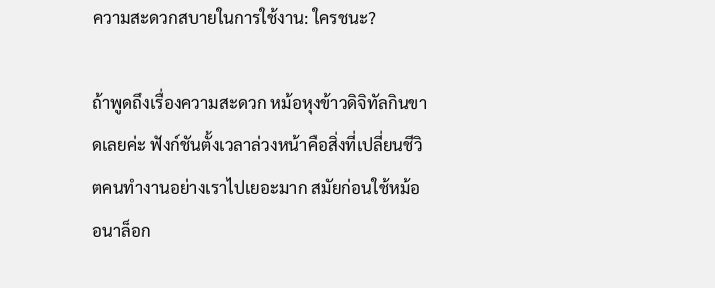ความสะดวกสบายในการใช้งาน: ใครชนะ?

ถ้าพูดถึงเรื่องความสะดวก หม้อหุงข้าวดิจิทัลกินขาดเลยค่ะ ฟังก์ชันตั้งเวลาล่วงหน้าคือสิ่งที่เปลี่ยนชีวิตคนทำงานอย่างเราไปเยอะมาก สมัยก่อนใช้หม้ออนาล็อก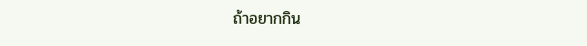ถ้าอยากกิน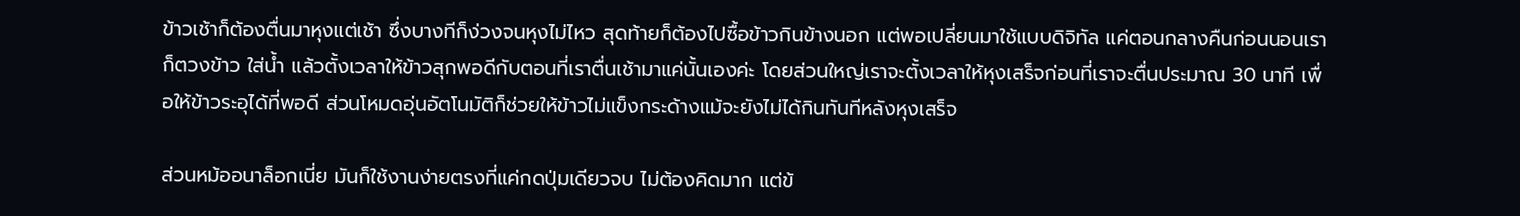ข้าวเช้าก็ต้องตื่นมาหุงแต่เช้า ซึ่งบางทีก็ง่วงจนหุงไม่ไหว สุดท้ายก็ต้องไปซื้อข้าวกินข้างนอก แต่พอเปลี่ยนมาใช้แบบดิจิทัล แค่ตอนกลางคืนก่อนนอนเราก็ตวงข้าว ใส่น้ำ แล้วตั้งเวลาให้ข้าวสุกพอดีกับตอนที่เราตื่นเช้ามาแค่นั้นเองค่ะ โดยส่วนใหญ่เราจะตั้งเวลาให้หุงเสร็จก่อนที่เราจะตื่นประมาณ 30 นาที เพื่อให้ข้าวระอุได้ที่พอดี ส่วนโหมดอุ่นอัตโนมัติก็ช่วยให้ข้าวไม่แข็งกระด้างแม้จะยังไม่ได้กินทันทีหลังหุงเสร็จ

ส่วนหม้ออนาล็อกเนี่ย มันก็ใช้งานง่ายตรงที่แค่กดปุ่มเดียวจบ ไม่ต้องคิดมาก แต่ข้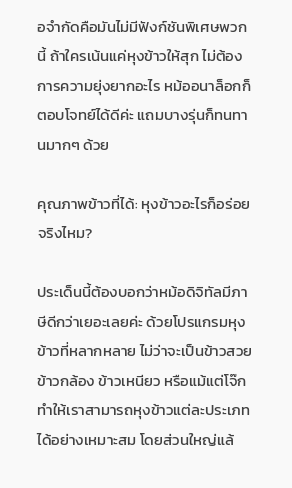อจำกัดคือมันไม่มีฟังก์ชันพิเศษพวกนี้ ถ้าใครเน้นแค่หุงข้าวให้สุก ไม่ต้องการความยุ่งยากอะไร หม้ออนาล็อกก็ตอบโจทย์ได้ดีค่ะ แถมบางรุ่นก็ทนทานมากๆ ด้วย

คุณภาพข้าวที่ได้: หุงข้าวอะไรก็อร่อยจริงไหม?

ประเด็นนี้ต้องบอกว่าหม้อดิจิทัลมีภาษีดีกว่าเยอะเลยค่ะ ด้วยโปรแกรมหุงข้าวที่หลากหลาย ไม่ว่าจะเป็นข้าวสวย ข้าวกล้อง ข้าวเหนียว หรือแม้แต่โจ๊ก ทำให้เราสามารถหุงข้าวแต่ละประเภทได้อย่างเหมาะสม โดยส่วนใหญ่แล้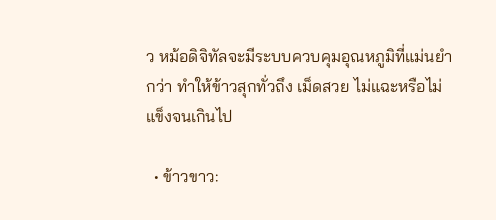ว หม้อดิจิทัลจะมีระบบควบคุมอุณหภูมิที่แม่นยำกว่า ทำให้ข้าวสุกทั่วถึง เม็ดสวย ไม่แฉะหรือไม่แข็งจนเกินไป

  • ข้าวขาว: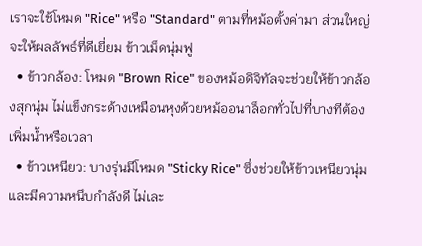เราจะใช้โหมด "Rice" หรือ "Standard" ตามที่หม้อตั้งค่ามา ส่วนใหญ่จะให้ผลลัพธ์ที่ดีเยี่ยม ข้าวเม็ดนุ่มฟู
  • ข้าวกล้อง: โหมด "Brown Rice" ของหม้อดิจิทัลจะช่วยให้ข้าวกล้องสุกนุ่ม ไม่แข็งกระด้างเหมือนหุงด้วยหม้ออนาล็อกทั่วไปที่บางทีต้องเพิ่มน้ำหรือเวลา
  • ข้าวเหนียว: บางรุ่นมีโหมด "Sticky Rice" ซึ่งช่วยให้ข้าวเหนียวนุ่มและมีความหนึบกำลังดี ไม่เละ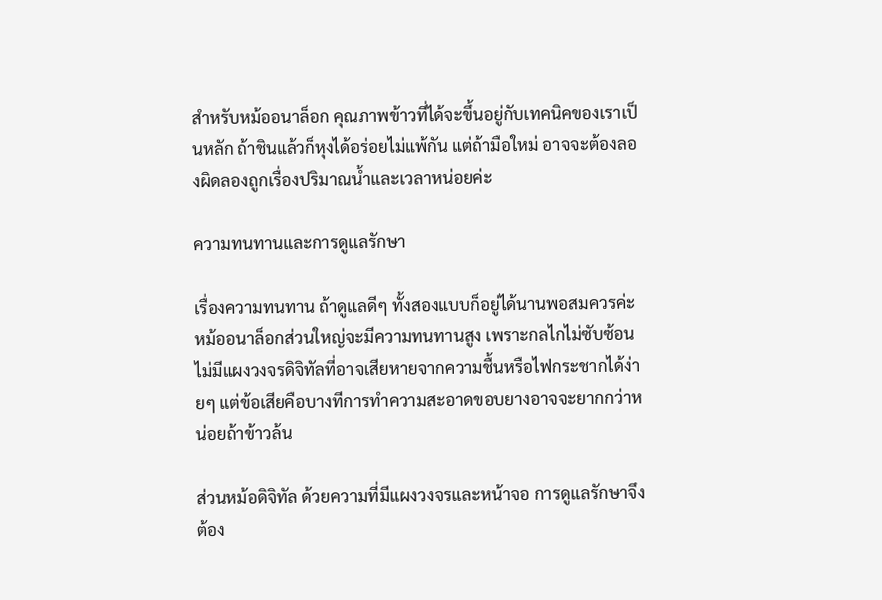สำหรับหม้ออนาล็อก คุณภาพข้าวที่ได้จะขึ้นอยู่กับเทคนิคของเราเป็นหลัก ถ้าชินแล้วก็หุงได้อร่อยไม่แพ้กัน แต่ถ้ามือใหม่ อาจจะต้องลองผิดลองถูกเรื่องปริมาณน้ำและเวลาหน่อยค่ะ

ความทนทานและการดูแลรักษา

เรื่องความทนทาน ถ้าดูแลดีๆ ทั้งสองแบบก็อยู่ได้นานพอสมควรค่ะ หม้ออนาล็อกส่วนใหญ่จะมีความทนทานสูง เพราะกลไกไม่ซับซ้อน ไม่มีแผงวงจรดิจิทัลที่อาจเสียหายจากความชื้นหรือไฟกระชากได้ง่ายๆ แต่ข้อเสียคือบางทีการทำความสะอาดขอบยางอาจจะยากกว่าหน่อยถ้าข้าวล้น

ส่วนหม้อดิจิทัล ด้วยความที่มีแผงวงจรและหน้าจอ การดูแลรักษาจึงต้อง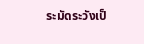ระมัดระวังเป็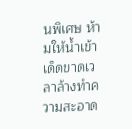นพิเศษ ห้ามให้น้ำเข้าเด็ดขาดเวลาล้างทำความสะอาด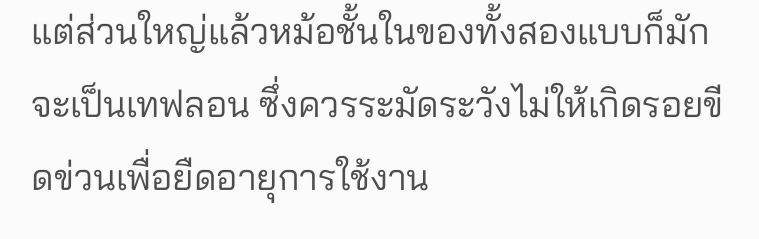แต่ส่วนใหญ่แล้วหม้อชั้นในของทั้งสองแบบก็มักจะเป็นเทฟลอน ซึ่งควรระมัดระวังไม่ให้เกิดรอยขีดข่วนเพื่อยืดอายุการใช้งาน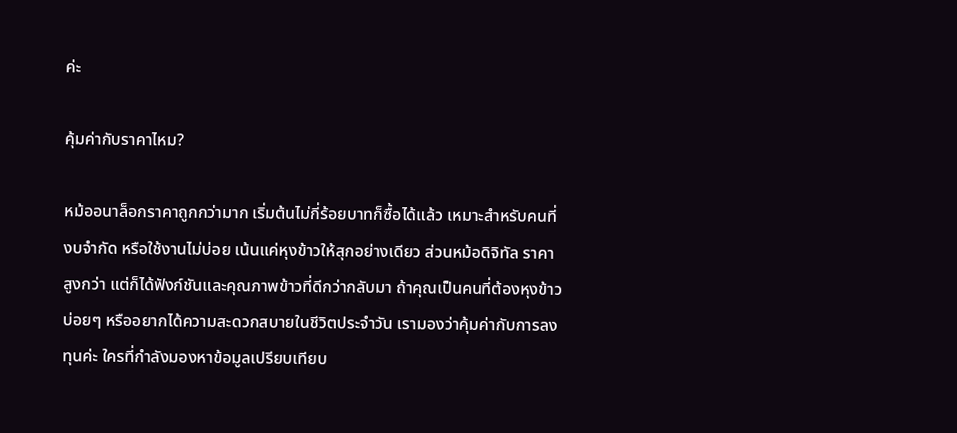ค่ะ

คุ้มค่ากับราคาไหม?

หม้ออนาล็อกราคาถูกกว่ามาก เริ่มต้นไม่กี่ร้อยบาทก็ซื้อได้แล้ว เหมาะสำหรับคนที่งบจำกัด หรือใช้งานไม่บ่อย เน้นแค่หุงข้าวให้สุกอย่างเดียว ส่วนหม้อดิจิทัล ราคาสูงกว่า แต่ก็ได้ฟังก์ชันและคุณภาพข้าวที่ดีกว่ากลับมา ถ้าคุณเป็นคนที่ต้องหุงข้าวบ่อยๆ หรืออยากได้ความสะดวกสบายในชีวิตประจำวัน เรามองว่าคุ้มค่ากับการลงทุนค่ะ ใครที่กำลังมองหาข้อมูลเปรียบเทียบ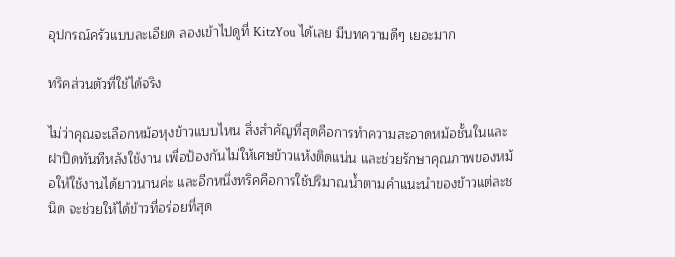อุปกรณ์ครัวแบบละเอียด ลองเข้าไปดูที่ KitzYou ได้เลย มีบทความดีๆ เยอะมาก

ทริคส่วนตัวที่ใช้ได้จริง

ไม่ว่าคุณจะเลือกหม้อหุงข้าวแบบไหน สิ่งสำคัญที่สุดคือการทำความสะอาดหม้อชั้นในและฝาปิดทันทีหลังใช้งาน เพื่อป้องกันไม่ให้เศษข้าวแห้งติดแน่น และช่วยรักษาคุณภาพของหม้อให้ใช้งานได้ยาวนานค่ะ และอีกหนึ่งทริคคือการใช้ปริมาณน้ำตามคำแนะนำของข้าวแต่ละชนิด จะช่วยให้ได้ข้าวที่อร่อยที่สุด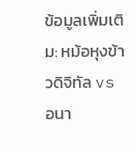ข้อมูลเพิ่มเติม: หม้อหุงข้าวดิจิทัล vs อนา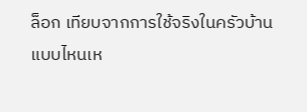ล็อก เทียบจากการใช้จริงในครัวบ้าน แบบไหนเห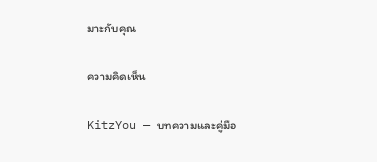มาะกับคุณ

ความคิดเห็น

KitzYou — บทความและคู่มือ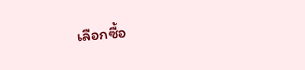เลือกซื้อ